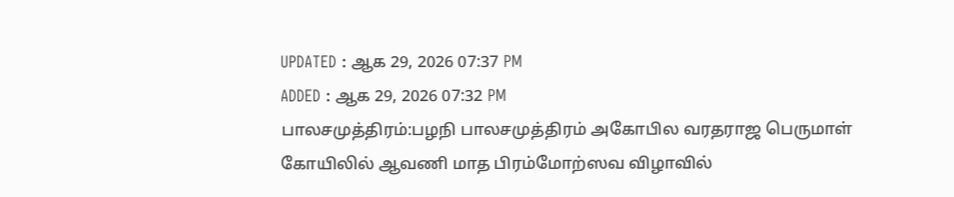UPDATED : ஆக 29, 2026 07:37 PM
ADDED : ஆக 29, 2026 07:32 PM
பாலசமுத்திரம்:பழநி பாலசமுத்திரம் அகோபில வரதராஜ பெருமாள் கோயிலில் ஆவணி மாத பிரம்மோற்ஸவ விழாவில்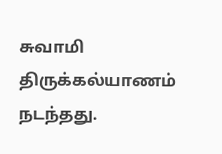சுவாமி திருக்கல்யாணம் நடந்தது.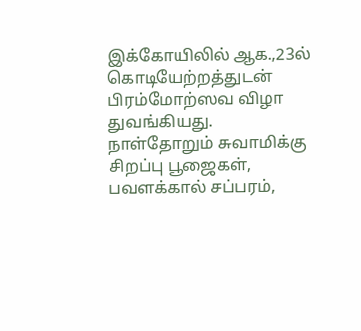இக்கோயிலில் ஆக.,23ல் கொடியேற்றத்துடன் பிரம்மோற்ஸவ விழா துவங்கியது. நாள்தோறும் சுவாமிக்கு சிறப்பு பூஜைகள், பவளக்கால் சப்பரம்,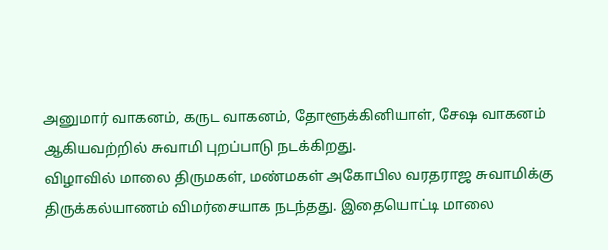அனுமார் வாகனம், கருட வாகனம், தோளூக்கினியாள், சேஷ வாகனம் ஆகியவற்றில் சுவாமி புறப்பாடு நடக்கிறது.
விழாவில் மாலை திருமகள், மண்மகள் அகோபில வரதராஜ சுவாமிக்கு திருக்கல்யாணம் விமர்சையாக நடந்தது. இதையொட்டி மாலை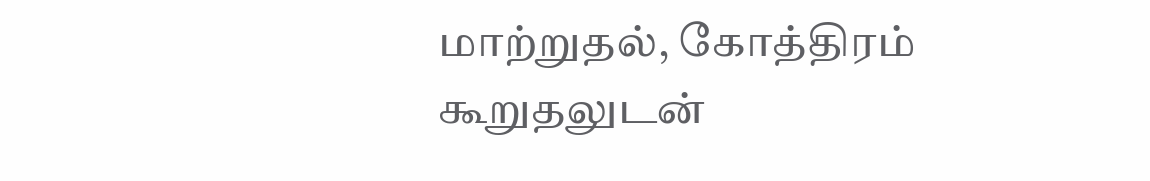மாற்றுதல், கோத்திரம் கூறுதலுடன்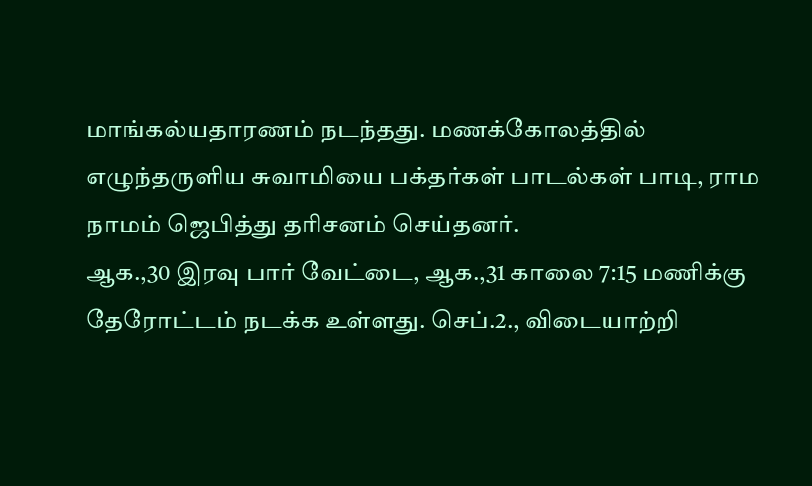மாங்கல்யதாரணம் நடந்தது. மணக்கோலத்தில் எழுந்தருளிய சுவாமியை பக்தர்கள் பாடல்கள் பாடி, ராம நாமம் ஜெபித்து தரிசனம் செய்தனர்.
ஆக.,30 இரவு பார் வேட்டை, ஆக.,31 காலை 7:15 மணிக்கு தேரோட்டம் நடக்க உள்ளது. செப்.2., விடையாற்றி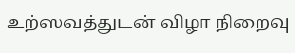உற்ஸவத்துடன் விழா நிறைவு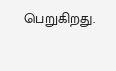பெறுகிறது.